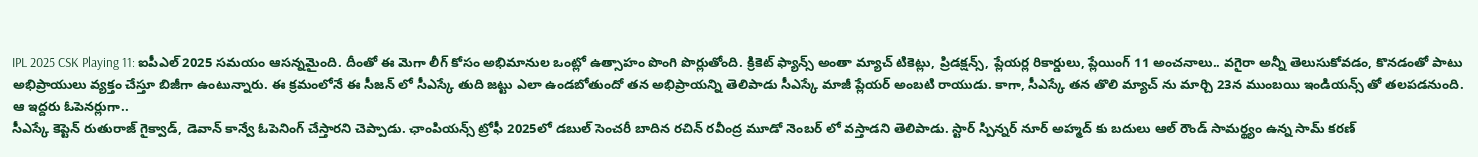IPL 2025 CSK Playing 11: ఐపీఎల్ 2025 సమయం ఆసన్నమైంది. దీంతో ఈ మెగా లీగ్ కోసం అభిమానుల ఒంట్లో ఉత్సాహం పొంగి పొర్లుతోంది. క్రికెట్ ఫ్యాన్స్ అంతా మ్యాచ్ టికెట్లు, ప్రిడక్షన్స్, ప్లేయర్ల రికార్డులు, ప్లేయింగ్ 11 అంచనాలు.. వగైరా అన్నీ తెలుసుకోవడం, కొనడంతో పాటు అభిప్రాయులు వ్యక్తం చేస్తూ బిజీగా ఉంటున్నారు. ఈ క్రమంలోనే ఈ సీజన్ లో సీఎస్కే తుది జట్టు ఎలా ఉండబోతుందో తన అభిప్రాయన్ని తెలిపాడు సీఎస్కే మాజీ ప్లేయర్ అంబటి రాయుడు. కాగా, సీఎస్కే తన తొలి మ్యాచ్ ను మార్చి 23న ముంబయి ఇండియన్స్ తో తలపడనుంది.
ఆ ఇద్దరు ఓపెనర్లుగా..
సీఎస్కే కెప్టెన్ రుతురాజ్ గైక్వాడ్, డెవాన్ కాన్వే ఓపెనింగ్ చేస్తారని చెప్పాడు. ఛాంపియన్స్ ట్రోఫీ 2025లో డబుల్ సెంచరీ బాదిన రచిన్ రవీంద్ర మూడో నెంబర్ లో వస్తాడని తెలిపాడు. స్టార్ స్పిన్నర్ నూర్ అహ్మద్ కు బదులు ఆల్ రౌండ్ సామర్థ్యం ఉన్న సామ్ కరణ్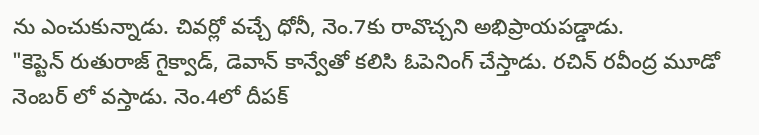ను ఎంచుకున్నాడు. చివర్లో వచ్చే ధోనీ, నెం.7కు రావొచ్చని అభిప్రాయపడ్డాడు.
"కెప్టెన్ రుతురాజ్ గైక్వాడ్, డెవాన్ కాన్వేతో కలిసి ఓపెనింగ్ చేస్తాడు. రచిన్ రవీంద్ర మూడో నెంబర్ లో వస్తాడు. నెం.4లో దీపక్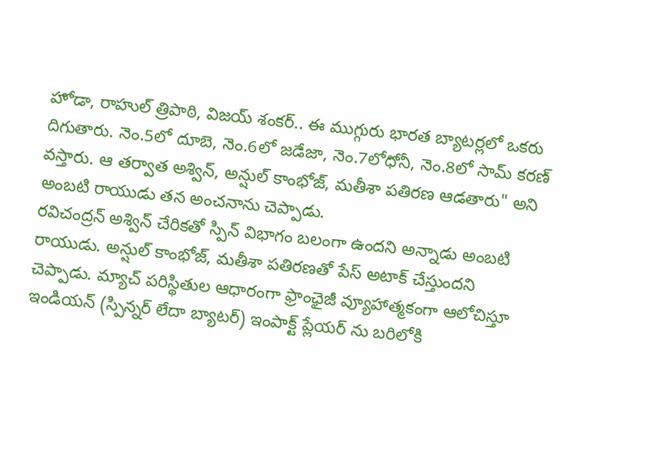హోడా, రాహుల్ త్రిపాఠి, విజయ్ శంకర్.. ఈ ముగ్గురు భారత బ్యాటర్లలో ఒకరు దిగుతారు. నెం.5లో దూబె, నెం.6లో జడేజా, నెం.7లోధోనీ, నెం.8లో సామ్ కరణ్ వస్తారు. ఆ తర్వాత అశ్విన్, అన్షుల్ కాంభోజ్, మతీశా పతిరణ ఆడతారు" అని అంబటి రాయుడు తన అంచనాను చెప్పాడు.
రవిచంద్రన్ అశ్విన్ చేరికతో స్పిన్ విభాగం బలంగా ఉందని అన్నాడు అంబటి రాయుడు. అన్షుల్ కాంభోజ్, మతీశా పతిరణతో పేస్ అటాక్ చేస్తుందని చెప్పాడు. మ్యాచ్ పరిస్థితుల ఆధారంగా ఫ్రాంఛైజీ వ్యూహాత్మకంగా ఆలోచిస్తూ ఇండియన్ (స్పిన్నర్ లేదా బ్యాటర్) ఇంపాక్ట్ ప్లేయర్ ను బరిలోకి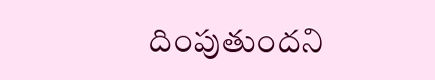దింపుతుందని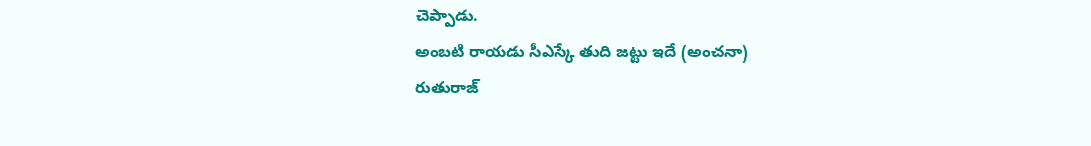చెప్పాడు.
అంబటి రాయడు సీఎస్కే తుది జట్టు ఇదే (అంచనా)
రుతురాజ్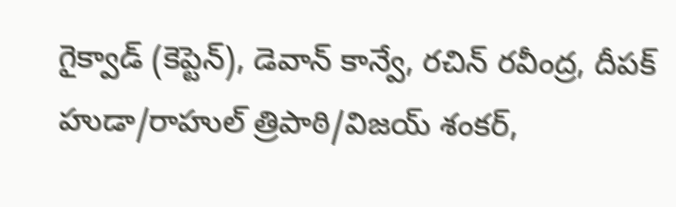గైక్వాడ్ (కెప్టెన్), డెవాన్ కాన్వే, రచిన్ రవీంద్ర, దీపక్ హుడా/రాహుల్ త్రిపాఠి/విజయ్ శంకర్,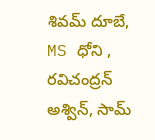శివమ్ దూబే, MS ధోని , రవిచంద్రన్ అశ్విన్, సామ్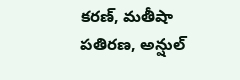కరణ్, మతీషా పతిరణ, అన్షుల్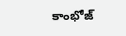కాంభోజ్